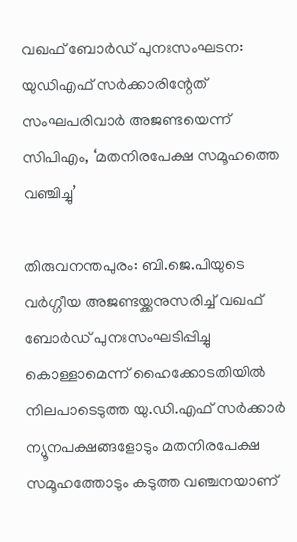വഖഫ് ബോർഡ് പുനഃസംഘടന: യുഡിഎഫ് സർക്കാരിന്റേത് സംഘപരിവാർ അജണ്ടയെന്ന് സിപിഎം, ‘മതനിരപേക്ഷ സമൂഹത്തെ വഞ്ചിച്ചു’

തിരുവനന്തപുരം: ബി.ജെ.പിയുടെ വർഗ്ഗീയ അജണ്ടയ്ക്കനുസരിച്ച് വഖഫ് ബോർഡ് പുനഃസംഘടിപ്പിച്ചു കൊള്ളാമെന്ന് ഹൈക്കോടതിയിൽ നിലപാടെടുത്ത യു.ഡി.എഫ് സർക്കാർ ന്യൂനപക്ഷങ്ങളോടും മതനിരപേക്ഷ സമൂഹത്തോടും കടുത്ത വഞ്ചനയാണ്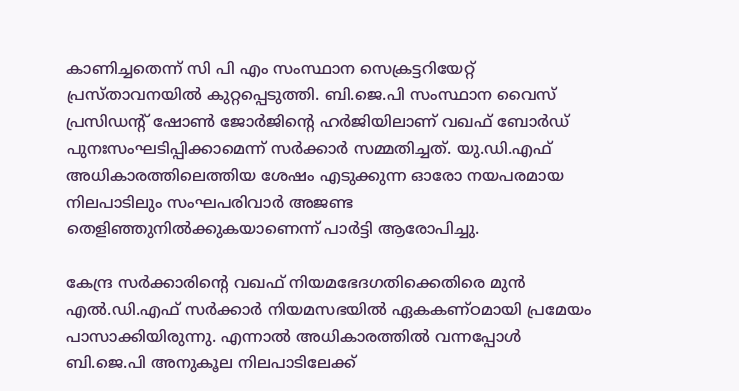കാണിച്ചതെന്ന് സി പി എം സംസ്ഥാന സെക്രട്ടറിയേറ്റ് പ്രസ്താവനയിൽ കുറ്റപ്പെടുത്തി. ബി.ജെ.പി സംസ്ഥാന വൈസ് പ്രസിഡന്റ് ഷോൺ ജോർജിന്റെ ഹർജിയിലാണ് വഖഫ് ബോർഡ് പുനഃസംഘടിപ്പിക്കാമെന്ന് സർക്കാർ സമ്മതിച്ചത്. യു.ഡി.എഫ് അധികാരത്തിലെത്തിയ ശേഷം എടുക്കുന്ന ഓരോ നയപരമായ നിലപാടിലും സംഘപരിവാർ അജണ്ട തെളിഞ്ഞുനിൽക്കുകയാണെന്ന് പാർട്ടി ആരോപിച്ചു.

കേന്ദ്ര സർക്കാരിന്റെ വഖഫ് നിയമഭേദഗതിക്കെതിരെ മുൻ എൽ.ഡി.എഫ് സർക്കാർ നിയമസഭയിൽ ഏകകണ്ഠമായി പ്രമേയം പാസാക്കിയിരുന്നു. എന്നാൽ അധികാരത്തിൽ വന്നപ്പോൾ ബി.ജെ.പി അനുകൂല നിലപാടിലേക്ക്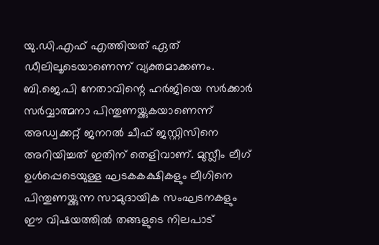യു.ഡി.എഫ് എത്തിയത് ഏത് ഡീലിലൂടെയാണെന്ന് വ്യക്തമാക്കണം. ബി.ജെ.പി നേതാവിന്റെ ഹർജിയെ സർക്കാർ സർവ്വാത്മനാ പിന്തുണയ്ക്കുകയാണെന്ന് അഡ്വക്കറ്റ് ജനറൽ ചീഫ് ജസ്റ്റിസിനെ അറിയിച്ചത് ഇതിന് തെളിവാണ്. മുസ്ലീം ലീഗ് ഉൾപ്പെടെയുള്ള ഘടകകക്ഷികളും ലീഗിനെ പിന്തുണയ്ക്കുന്ന സാമുദായിക സംഘടനകളും ഈ വിഷയത്തിൽ തങ്ങളുടെ നിലപാട്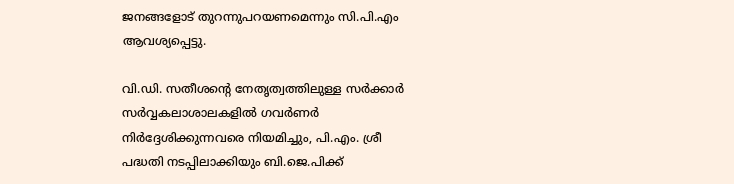ജനങ്ങളോട് തുറന്നുപറയണമെന്നും സി.പി.എം ആവശ്യപ്പെട്ടു.

വി.ഡി. സതീശന്റെ നേതൃത്വത്തിലുള്ള സർക്കാർ സർവ്വകലാശാലകളിൽ ഗവർണർ നിർദ്ദേശിക്കുന്നവരെ നിയമിച്ചും, പി.എം. ശ്രീ പദ്ധതി നടപ്പിലാക്കിയും ബി.ജെ.പിക്ക്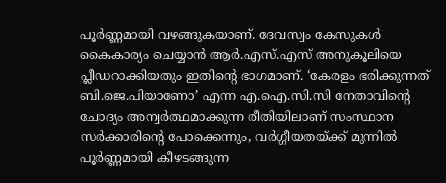പൂർണ്ണമായി വഴങ്ങുകയാണ്. ദേവസ്വം കേസുകൾ കൈകാര്യം ചെയ്യാൻ ആർ.എസ്.എസ് അനുകൂലിയെ പ്ലീഡറാക്കിയതും ഇതിന്റെ ഭാഗമാണ്. ‘കേരളം ഭരിക്കുന്നത് ബി.ജെ.പിയാണോ’ എന്ന എ.ഐ.സി.സി നേതാവിന്റെ ചോദ്യം അന്വർത്ഥമാക്കുന്ന രീതിയിലാണ് സംസ്ഥാന സർക്കാരിന്റെ പോക്കെന്നും, വർഗ്ഗീയതയ്ക്ക് മുന്നിൽ പൂർണ്ണമായി കീഴടങ്ങുന്ന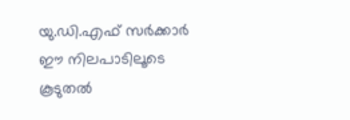യു.ഡി.എഫ് സർക്കാർ ഈ നിലപാടിലൂടെ കൂടുതൽ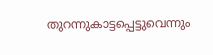തുറന്നുകാട്ടപ്പെട്ടുവെന്നും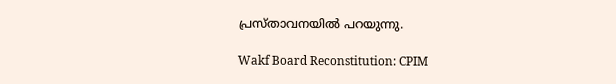പ്രസ്താവനയിൽ പറയുന്നു.

Wakf Board Reconstitution: CPIM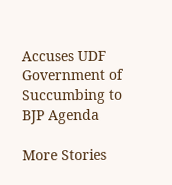Accuses UDF Government of Succumbing to BJP Agenda

More Stories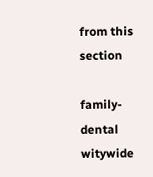from this section

family-dental
witywide